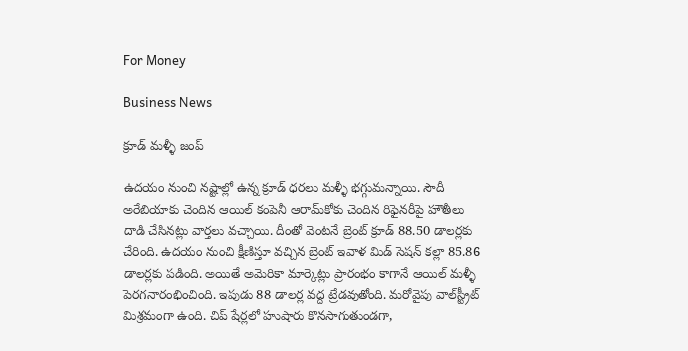For Money

Business News

క్రూడ్‌ మళ్ళీ జంప్‌

ఉదయం నుంచి నష్టాల్లో ఉన్న క్రూడ్‌ ధరలు మళ్ళీ భగ్గుమన్నాయి. సౌదీ అరేబియాకు చెందిన ఆయిల్‌ కంపెనీ ఆరామ్‌కోకు చెందిన రిఫైనరీపై హౌతీలు దాడి చేసినట్లు వార్తలు వచ్చాయి. దీంతో వెంటనే బ్రెంట్ క్రూడ్‌ 88.50 డాలర్లకు చేరింది. ఉదయం నుంచి క్షీణిస్తూ వచ్చిన బ్రెంట్‌ ఇవాళ మిడ్‌ సెషన్‌ కల్లా 85.86 డాలర్లకు పడింది. అయితే అమెరికా మార్కెట్లు ప్రారంభం కాగానే ఆయిల్‌ మళ్ళీ పెరగనారంభించింది. ఇపుడు 88 డాలర్ల వద్ద ట్రేడవుతోంది. మరోవైపు వాల్‌స్ట్రీట్‌ మిశ్రమంగా ఉంది. చిప్‌ షేర్లలో హుషారు కొనసాగుతుండగా,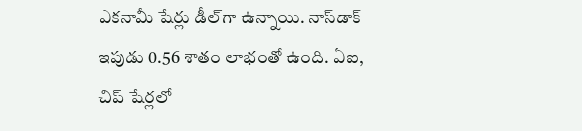ఎకనామీ షేర్లు డీల్‌గా ఉన్నాయి. నాస్‌డాక్‌ ఇపుడు 0.56 శాతం లాభంతో ఉంది. ఏఐ, చిప్‌ షేర్లలో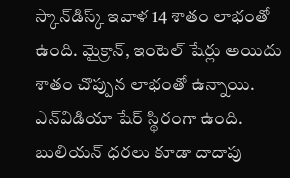స్కాన్‌డిస్క్‌ ఇవాళ 14 శాతం లాభంతో ఉంది. మైక్రాన్‌, ఇంటెల్‌ షేర్లు అయిదు శాతం చొప్పున లాభంతో ఉన్నాయి. ఎన్‌విడియా షేర్‌ స్థిరంగా ఉంది. బులియన్‌ ధరలు కూడా దాదాపు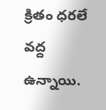క్రితం ధరలే వద్ద ఉన్నాయి.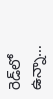రెడ్‌లో ఉన్నా…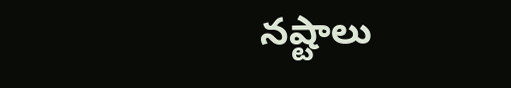నష్టాలు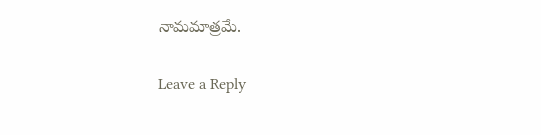నామమాత్రమే.

Leave a Reply